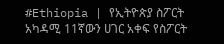#Ethiopia | የኢትዮጵያ ስፖርት አካዳሚ 11ኛውን ሀገር አቀፍ የስፖርት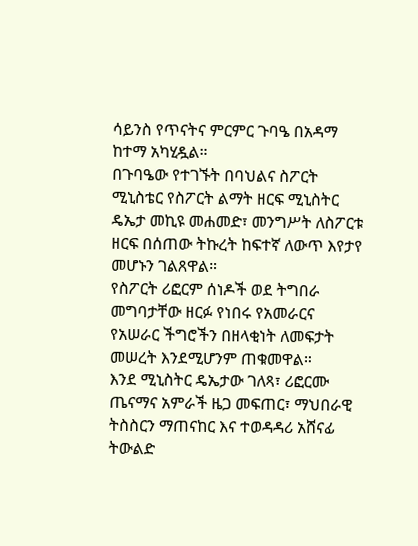ሳይንስ የጥናትና ምርምር ጉባዔ በአዳማ ከተማ አካሂዷል።
በጉባዔው የተገኙት በባህልና ስፖርት ሚኒስቴር የስፖርት ልማት ዘርፍ ሚኒስትር ዴኤታ መኪዩ መሐመድ፣ መንግሥት ለስፖርቱ ዘርፍ በሰጠው ትኩረት ከፍተኛ ለውጥ እየታየ መሆኑን ገልጸዋል።
የስፖርት ሪፎርም ሰነዶች ወደ ትግበራ መግባታቸው ዘርፉ የነበሩ የአመራርና የአሠራር ችግሮችን በዘላቂነት ለመፍታት መሠረት እንደሚሆንም ጠቁመዋል።
እንደ ሚኒስትር ዴኤታው ገለጻ፣ ሪፎርሙ ጤናማና አምራች ዜጋ መፍጠር፣ ማህበራዊ ትስስርን ማጠናከር እና ተወዳዳሪ አሸናፊ ትውልድ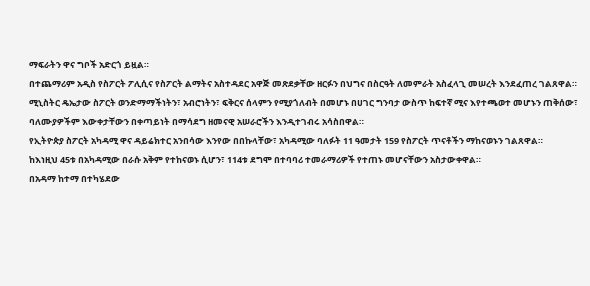ማፍራትን ዋና ግቦች አድርጎ ይዟል።
በተጨማሪም አዲስ የስፖርት ፖሊሲና የስፖርት ልማትና አስተዳደር አዋጅ መጽደቃቸው ዘርፉን በህግና በስርዓት ለመምራት አስፈላጊ መሠረት እንደፈጠረ ገልጸዋል።
ሚኒስትር ዴኤታው ስፖርት ወንድማማችነትን፣ አብሮነትን፣ ፍቅርና ሰላምን የሚያጎለብት በመሆኑ በሀገር ግንባታ ውስጥ ከፍተኛ ሚና እየተጫወተ መሆኑን ጠቅሰው፣ ባለሙያዎችም እውቀታቸውን በቀጣይነት በማሳደግ ዘመናዊ አሠራሮችን እንዲተገብሩ አሳስበዋል።
የኢትዮጵያ ስፖርት አካዳሚ ዋና ዳይሬክተር አንበሳው እንየው በበኩላቸው፣ አካዳሚው ባለፉት 11 ዓመታት 159 የስፖርት ጥናቶችን ማከናወኑን ገልጸዋል።
ከእነዚህ 45ቱ በአካዳሚው በራሱ አቅም የተከናወኑ ሲሆን፣ 114ቱ ደግሞ በተባባሪ ተመራማሪዎች የተጠኑ መሆናቸውን አስታውቀዋል።
በአዳማ ከተማ በተካሄደው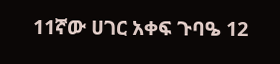11ኛው ሀገር አቀፍ ጉባዔ 12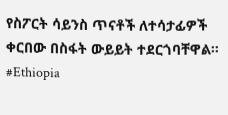የስፖርት ሳይንስ ጥናቶች ለተሳታፊዎች ቀርበው በስፋት ውይይት ተደርጎባቸዋል።
#Ethiopia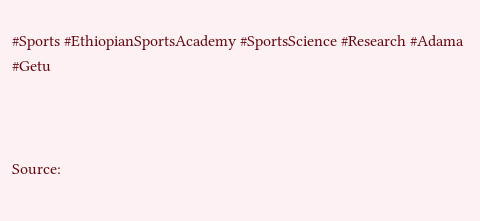#Sports #EthiopianSportsAcademy #SportsScience #Research #Adama #Getu



Source: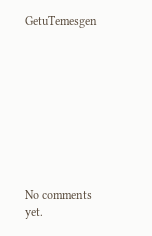GetuTemesgen









No comments yet.